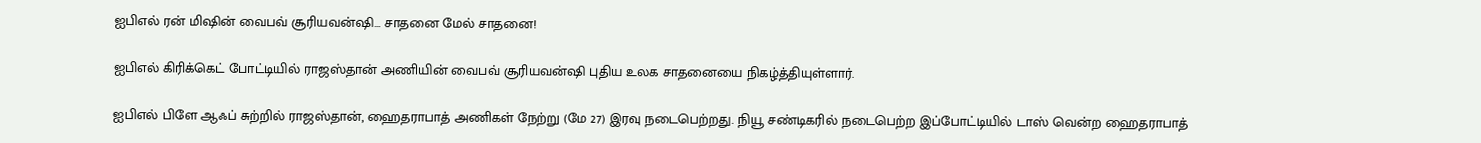ஐபிஎல் ரன் மிஷின் வைபவ் சூரியவன்ஷி… சாதனை மேல் சாதனை!

ஐபிஎல் கிரிக்கெட் போட்டியில் ராஜஸ்தான் அணியின் வைபவ் சூரியவன்ஷி புதிய உலக சாதனையை நிகழ்த்தியுள்ளார்.

ஐபிஎல் பிளே ஆஃப் சுற்றில் ராஜஸ்தான், ஹைதராபாத் அணிகள் நேற்று (மே 27) இரவு நடைபெற்றது. நியூ சண்டிகரில் நடைபெற்ற இப்போட்டியில் டாஸ் வென்ற ஹைதராபாத்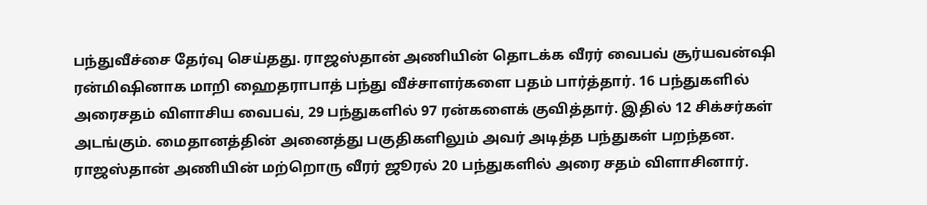பந்துவீச்சை தேர்வு செய்தது. ராஜஸ்தான் அணியின் தொடக்க வீரர் வைபவ் சூர்யவன்ஷி ரன்மிஷினாக மாறி ஹைதராபாத் பந்து வீச்சாளர்களை பதம் பார்த்தார். 16 பந்துகளில் அரைசதம் விளாசிய வைபவ், 29 பந்துகளில் 97 ரன்களைக் குவித்தார். இதில் 12 சிக்சர்கள் அடங்கும். மைதானத்தின் அனைத்து பகுதிகளிலும் அவர் அடித்த பந்துகள் பறந்தன. ராஜஸ்தான் அணியின் மற்றொரு வீரர் ஜூரல் 20 பந்துகளில் அரை சதம் விளாசினார்.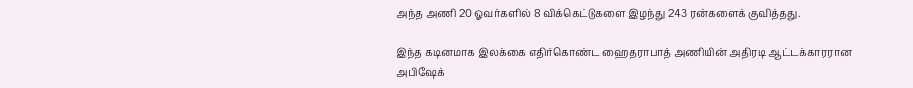அந்த அணி 20 ஓவர்களில் 8 விக்கெட்டுகளை இழந்து 243 ரன்களைக் குவித்தது.

இந்த கடினமாக இலக்கை எதிர்கொண்ட ஹைதராபாத் அணியின் அதிரடி ஆட்டக்காரரான அபிஷேக்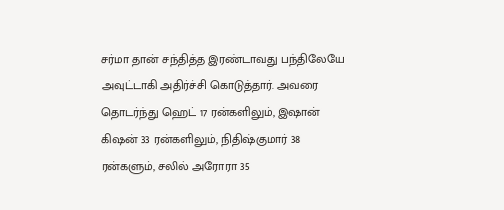சர்மா தான் சந்தித்த இரண்டாவது பந்திலேயே அவுட்டாகி அதிர்ச்சி கொடுத்தார். அவரை தொடர்ந்து ஹெட் 17 ரன்களிலும், இஷான் கிஷன் 33 ரன்களிலும், நிதிஷ்குமார் 38 ரன்களும், சலில் அரோரா 35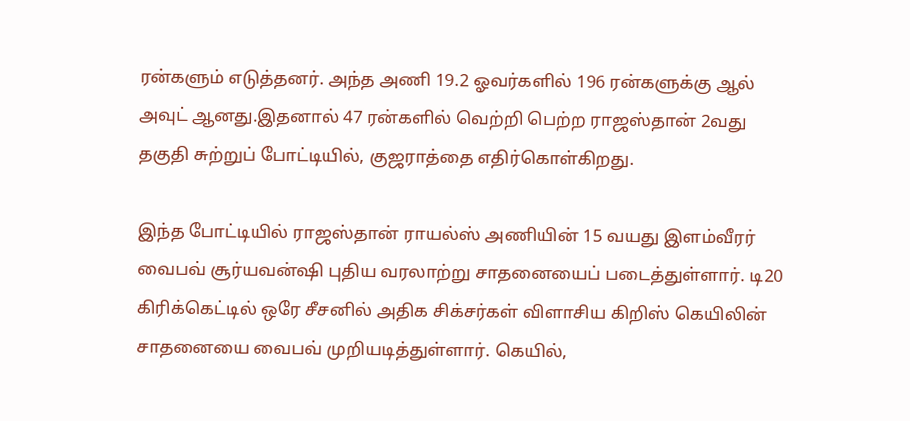ரன்களும் எடுத்தனர். அந்த அணி 19.2 ஓவர்களில் 196 ரன்களுக்கு ஆல் அவுட் ஆனது.இதனால் 47 ரன்களில் வெற்றி பெற்ற ராஜஸ்தான் 2வது தகுதி சுற்றுப் போட்டியில், குஜராத்தை எதிர்கொள்கிறது.

இந்த போட்டியில் ராஜஸ்தான் ராயல்ஸ் அணியின் 15 வயது இளம்வீரர் வைபவ் சூர்யவன்ஷி புதிய வரலாற்று சாதனையைப் படைத்துள்ளார். டி20 கிரிக்கெட்டில் ஒரே சீசனில் அதிக சிக்சர்கள் விளாசிய கிறிஸ் கெயிலின் சாதனையை வைபவ் முறியடித்துள்ளார். கெயில்,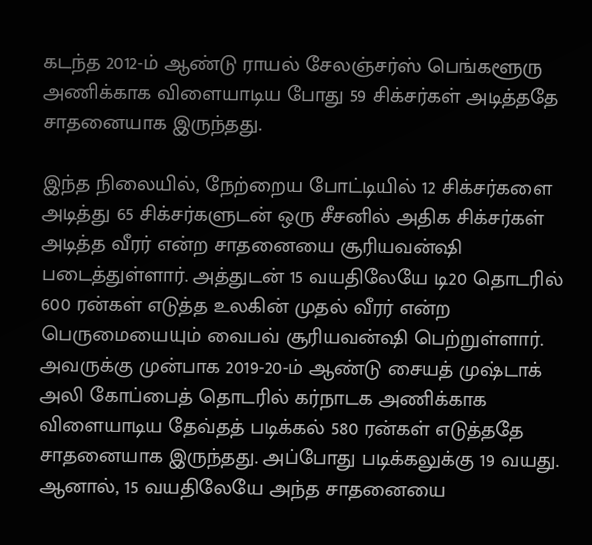கடந்த 2012-ம் ஆண்டு ராயல் சேலஞ்சர்ஸ் பெங்களூரு அணிக்காக விளையாடிய போது 59 சிக்சர்கள் அடித்ததே சாதனையாக இருந்தது.

இந்த நிலையில், நேற்றைய போட்டியில் 12 சிக்சர்களை அடித்து 65 சிக்சர்களுடன் ஒரு சீசனில் அதிக சிக்சர்கள் அடித்த வீரர் என்ற சாதனையை சூரியவன்ஷி படைத்துள்ளார். அத்துடன் 15 வயதிலேயே டி20 தொடரில் 600 ரன்கள் எடுத்த உலகின் முதல் வீரர் என்ற பெருமையையும் வைபவ் சூரியவன்ஷி பெற்றுள்ளார். அவருக்கு முன்பாக 2019-20-ம் ஆண்டு சையத் முஷ்டாக் அலி கோப்பைத் தொடரில் கர்நாடக அணிக்காக விளையாடிய தேவ்தத் படிக்கல் 580 ரன்கள் எடுத்ததே சாதனையாக இருந்தது. அப்போது படிக்கலுக்கு 19 வயது. ஆனால், 15 வயதிலேயே அந்த சாதனையை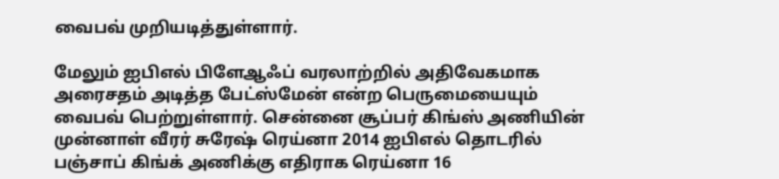வைபவ் முறியடித்துள்ளார்.

மேலும் ஐபிஎல் பிளேஆஃப் வரலாற்றில் அதிவேகமாக அரைசதம் அடித்த பேட்ஸ்மேன் என்ற பெருமையையும் வைபவ் பெற்றுள்ளார். சென்னை சூப்பர் கிங்ஸ் அணியின் முன்னாள் வீரர் சுரேஷ் ரெய்னா 2014 ஐபிஎல் தொடரில் பஞ்சாப் கிங்க் அணிக்கு எதிராக ரெய்னா 16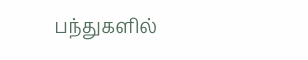பந்துகளில்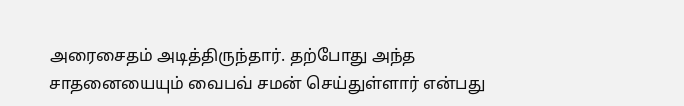அரைசைதம் அடித்திருந்தார். தற்போது அந்த சாதனையையும் வைபவ் சமன் செய்துள்ளார் என்பது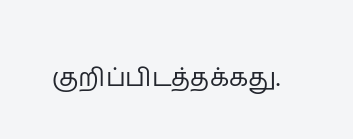குறிப்பிடத்தக்கது.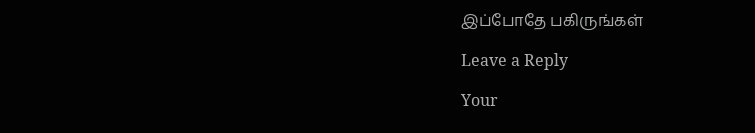இப்போதே பகிருங்கள்

Leave a Reply

Your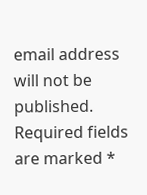email address will not be published. Required fields are marked *